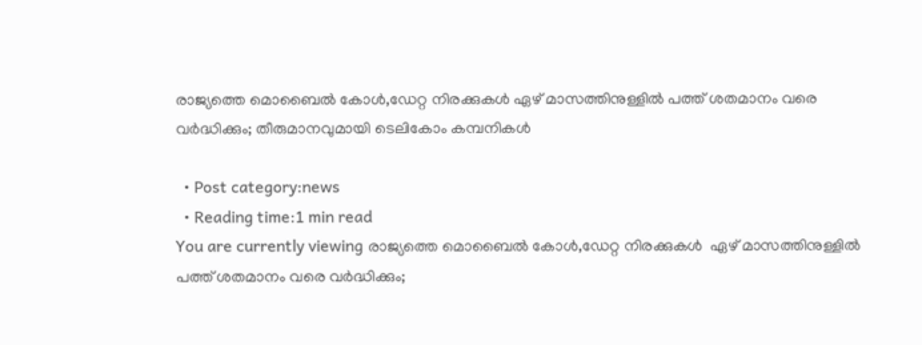രാജ്യത്തെ മൊബൈല്‍ കോള്‍,ഡേറ്റ നിരക്കുകൾ ഏഴ് മാസത്തിനുള്ളിൽ പത്ത് ശതമാനം വരെ വർദ്ധിക്കും; തീരുമാനവുമായി ടെലികോം കമ്പനികൾ

  • Post category:news
  • Reading time:1 min read
You are currently viewing രാജ്യത്തെ മൊബൈല്‍ കോള്‍,ഡേറ്റ നിരക്കുകൾ  ഏഴ് മാസത്തിനുള്ളിൽ പത്ത് ശതമാനം വരെ വർദ്ധിക്കും;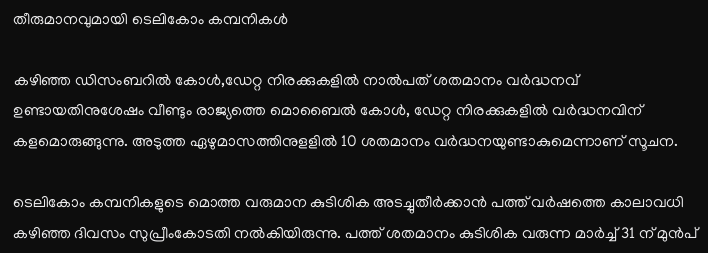തീരുമാനവുമായി ടെലികോം കമ്പനികൾ

കഴിഞ്ഞ ഡിസംബറിൽ കോൾ,ഡേറ്റ നിരക്കുകളിൽ നാൽപത് ശതമാനം വർദ്ധനവ് ഉണ്ടായതിനുശേഷം വീണ്ടും രാജ്യത്തെ മൊബൈല്‍ കോള്‍, ഡേറ്റ നിരക്കുകളിൽ വർദ്ധനവിന് കളമൊരുങ്ങുന്നു. അടുത്ത ഏഴുമാസത്തിനുളളില്‍ 10 ശതമാനം വര്‍ദ്ധനയുണ്ടാകുമെന്നാണ് സൂചന.

ടെലികോം കമ്പനികളുടെ മൊത്ത വരുമാന കുടിശിക അടച്ചുതീര്‍ക്കാന്‍ പത്ത് വര്‍ഷത്തെ കാലാവധി കഴിഞ്ഞ ദിവസം സുപ്രീംകോടതി നല്‍കിയിരുന്നു. പത്ത് ശതമാനം കുടിശിക വരുന്ന മാര്‍ച്ച് 31 ന് മുന്‍പ്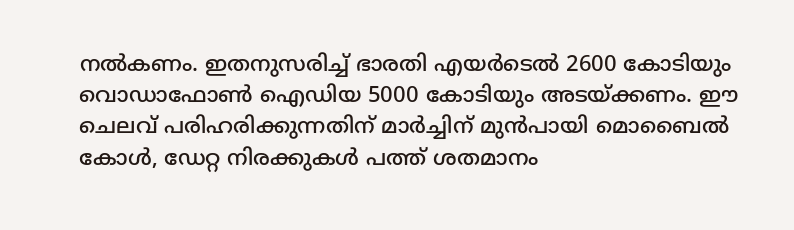നല്‍കണം. ഇതനുസരിച്ച് ഭാരതി എയര്‍ടെല്‍ 2600 കോടിയും വൊഡാഫോണ്‍ ഐഡിയ 5000 കോടിയും അടയ്ക്കണം. ഈ ചെലവ് പരിഹരിക്കുന്നതിന് മാര്‍ച്ചിന് മുന്‍പായി മൊബൈല്‍ കോള്‍, ഡേറ്റ നിരക്കുകള്‍ പത്ത് ശതമാനം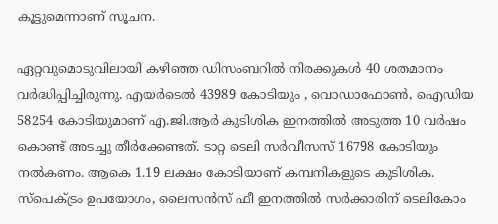കൂട്ടുമെന്നാണ് സൂചന.

ഏറ്റവുമൊടുവിലായി കഴിഞ്ഞ ഡിസംബറില്‍ നിരക്കുകള്‍ 40 ശതമാനം വര്‍ദ്ധിപ്പിച്ചിരുന്നു. എയര്‍ടെല്‍ 43989 കോടിയും , വൊഡാഫോണ്‍, ഐഡിയ 58254 കോടിയുമാണ് എ.ജി.ആര്‍ കുടിശിക ഇനത്തില്‍ അടുത്ത 10 വര്‍ഷം കൊണ്ട് അടച്ചു തീര്‍ക്കേണ്ടത്. ടാറ്റ ടെലി സര്‍വീസസ് 16798 കോടിയും നല്‍കണം. ആകെ 1.19 ലക്ഷം കോടിയാണ് കമ്പനികളുടെ കുടിശിക. സ്പെക്ട്രം ഉപയോഗം, ലൈസന്‍സ് ഫീ ഇനത്തില്‍ സര്‍ക്കാരിന് ടെലികോം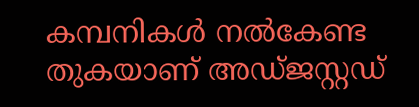കമ്പനികള്‍ നല്‍കേണ്ട തുകയാണ് അഡ്ജസ്റ്റഡ്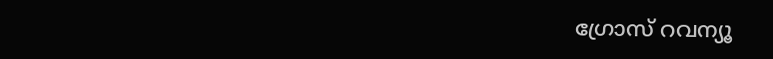ഗ്രോസ് റവന്യൂ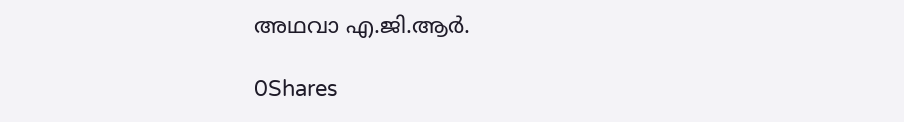അഥവാ എ.ജി.ആര്‍.

0Shares